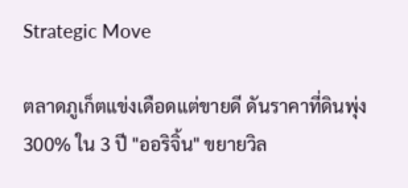Strategic Move

ตลาดภูเก็ตแข่งเดือดแต่ขายดี ดันราคาที่ดินพุ่ง 300% ใน 3 ปี "ออริจิ้น" ขยายวิล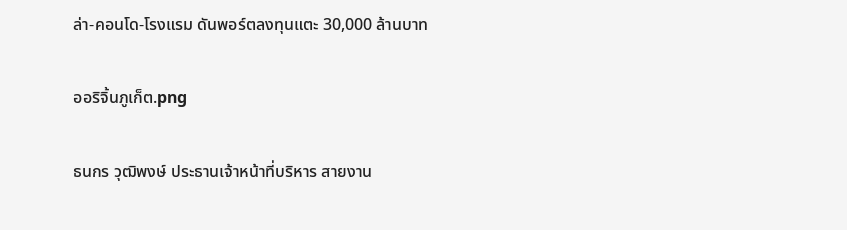ล่า-คอนโด-โรงแรม ดันพอร์ตลงทุนแตะ 30,000 ล้านบาท

ออริจิ้นภูเก็ต.png

ธนกร วุฒิพงษ์ ประธานเจ้าหน้าที่บริหาร สายงาน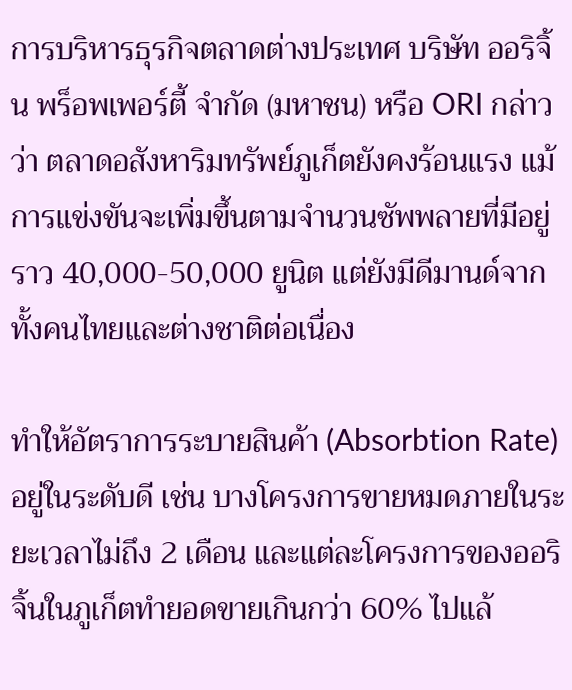การบริหารธุรกิจตลาดต่างประเทศ บริษัท ออริจิ้น พร็อพเพอร์ตี้ จำกัด (มหาชน) หรือ ORI กล่าวว่า ตลาดอสังหาริมทรัพย์ภูเก็ตยังคงร้อนแรง แม้การแข่งขันจะเพิ่มขึ้นตามจำนวนซัพพลายที่มีอยู่ราว 40,000-50,000 ยูนิต แต่ยังมีดีมานด์จากทั้งคนไทยและต่างชาติต่อเนื่อง

ทำให้อัตราการระบายสินค้า (Absorbtion Rate) อยู่ในระดับดี เช่น บางโครงการขายหมดภายในระยะเวลาไม่ถึง 2 เดือน และแต่ละโครงการของออริจิ้นในภูเก็ตทำยอดขายเกินกว่า 60% ไปแล้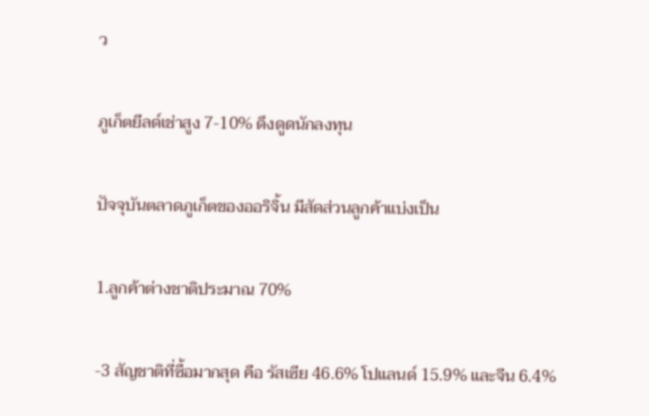ว

ภูเก็ตยีลด์เช่าสูง 7-10% ดึงดูดนักลงทุน

ปัจจุบันตลาดภูเก็ตของออริจิ้น มีสัดส่วนลูกค้าแบ่งเป็น

1.ลูกค้าต่างชาติประมาณ 70%

-3 สัญชาติที่ซื้อมากสุด คือ รัสเซีย 46.6% โปแลนด์ 15.9% และจีน 6.4%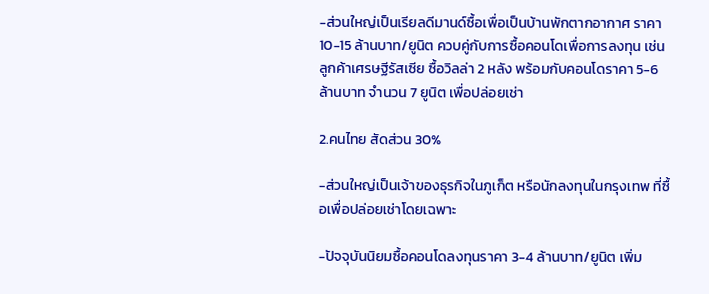-ส่วนใหญ่เป็นเรียลดีมานด์ซื้อเพื่อเป็นบ้านพักตากอากาศ ราคา 10-15 ล้านบาท/ยูนิต ควบคู่กับการซื้อคอนโดเพื่อการลงทุน เช่น ลูกค้าเศรษฐีรัสเซีย ซื้อวิลล่า 2 หลัง พร้อมกับคอนโดราคา 5-6 ล้านบาท จำนวน 7 ยูนิต เพื่อปล่อยเช่า

2.คนไทย สัดส่วน 30%

-ส่วนใหญ่เป็นเจ้าของธุรกิจในภูเก็ต หรือนักลงทุนในกรุงเทพ ที่ซื้อเพื่อปล่อยเช่าโดยเฉพาะ

-ปัจจุบันนิยมซื้อคอนโดลงทุนราคา 3-4 ล้านบาท/ยูนิต เพิ่ม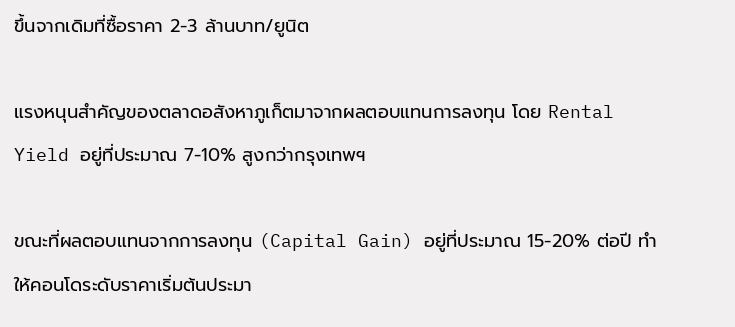ขึ้นจากเดิมที่ซื้อราคา 2-3 ล้านบาท/ยูนิต

แรงหนุนสำคัญของตลาดอสังหาภูเก็ตมาจากผลตอบแทนการลงทุน โดย Rental Yield อยู่ที่ประมาณ 7-10% สูงกว่ากรุงเทพฯ

ขณะที่ผลตอบแทนจากการลงทุน (Capital Gain) อยู่ที่ประมาณ 15-20% ต่อปี ทำให้คอนโดระดับราคาเริ่มต้นประมา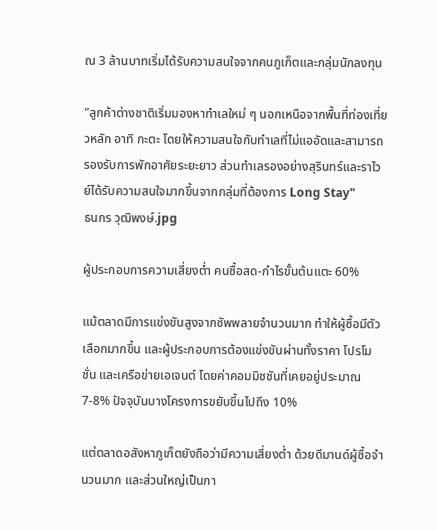ณ 3 ล้านบาทเริ่มได้รับความสนใจจากคนภูเก็ตและกลุ่มนักลงทุน

"ลูกค้าต่างชาติเริ่มมองหาทำเลใหม่ ๆ นอกเหนือจากพื้นที่ท่องเที่ยวหลัก อาทิ กะตะ โดยให้ความสนใจกับทำเลที่ไม่แออัดและสามารถรองรับการพักอาศัยระยะยาว ส่วนทำเลรองอย่างสุรินทร์และราไวย์ได้รับความสนใจมากขึ้นจากกลุ่มที่ต้องการ Long Stay"
ธนกร วุฒิพงษ์.jpg

ผู้ประกอบการความเสี่ยงต่ำ คนซื้อสด-กำไรขั้นต้นแตะ 60%

แม้ตลาดมีการแข่งขันสูงจากซัพพลายจำนวนมาก ทำให้ผู้ซื้อมีตัวเลือกมากขึ้น และผู้ประกอบการต้องแข่งขันผ่านทั้งราคา โปรโมชั่น และเครือข่ายเอเจนต์ โดยค่าคอมมิชชันที่เคยอยู่ประมาณ 7-8% ปัจจุบันบางโครงการขยับขึ้นไปถึง 10%

แต่ตลาดอสังหาภูเก็ตยังถือว่ามีความเสี่ยงต่ำ ด้วยดีมานด์ผู้ซื้อจำนวนมาก และส่วนใหญ่เป็นกา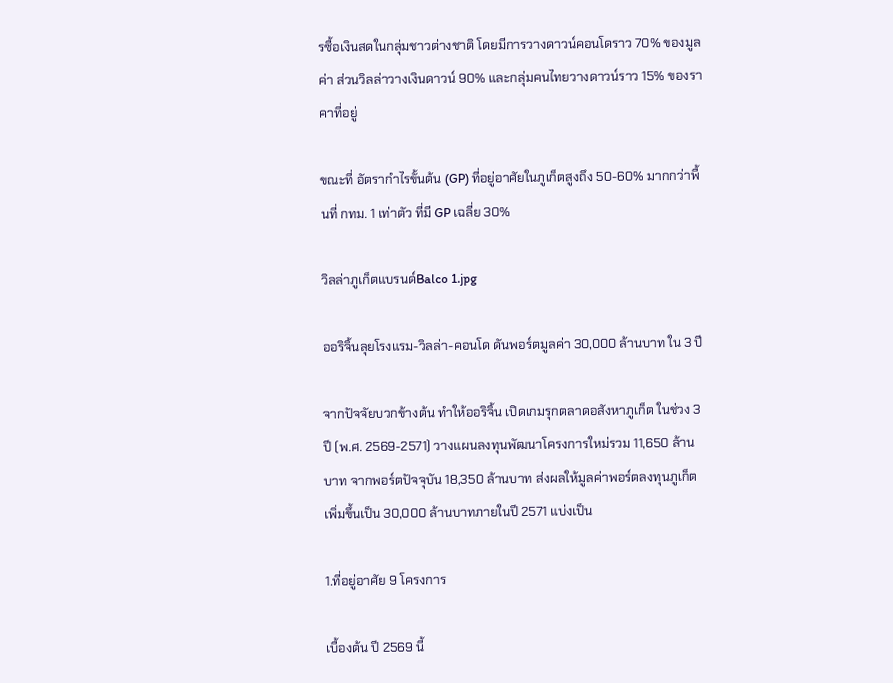รซื้อเงินสดในกลุ่มชาวต่างชาติ โดยมีการวางดาวน์คอนโดราว 70% ของมูลค่า ส่วนวิลล่าวางเงินดาวน์ 90% และกลุ่มคนไทยวางดาวน์ราว 15% ของราคาที่อยู่

ขณะที่ อัตรากำไรขั้นต้น (GP) ที่อยู่อาศัยในภูเก็ตสูงถึง 50-60% มากกว่าพื้นที่ กทม. 1 เท่าตัว ที่มี GP เฉลี่ย 30%

วิลล่าภูเก็ตแบรนด์Balco 1.jpg

ออริจิ้นลุยโรงแรม-วิลล่า-คอนโด ดันพอร์ตมูลค่า 30,000 ล้านบาท ใน 3 ปี

จากปัจจัยบวกข้างต้น ทำให้ออริจิ้น เปิดเกมรุกตลาดอสังหาภูเก็ต ในช่วง 3 ปี (พ.ศ. 2569-2571) วางแผนลงทุนพัฒนาโครงการใหม่รวม 11,650 ล้านบาท จากพอร์ตปัจจุบัน 18,350 ล้านบาท ส่งผลให้มูลค่าพอร์ตลงทุนภูเก็ตเพิ่มขึ้นเป็น 30,000 ล้านบาทภายในปี 2571 แบ่งเป็น

1.ที่อยู่อาศัย 9 โครงการ

เบื้องต้น ปี 2569 นี้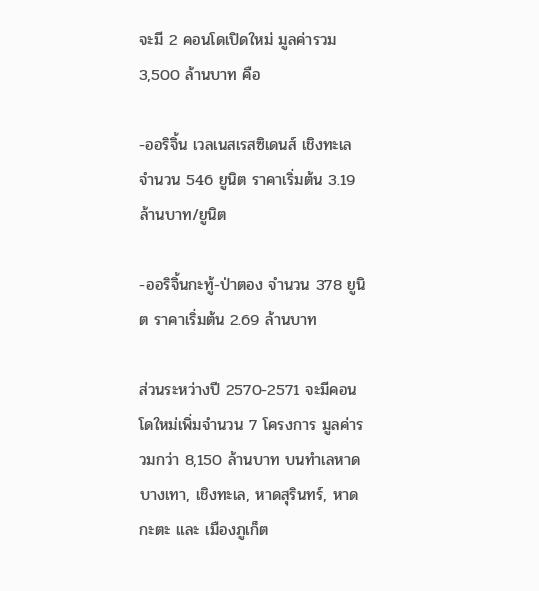จะมี 2 คอนโดเปิดใหม่ มูลค่ารวม 3,500 ล้านบาท คือ

-ออริจิ้น เวลเนสเรสซิเดนส์ เชิงทะเล จำนวน 546 ยูนิต ราคาเริ่มต้น 3.19 ล้านบาท/ยูนิต

-ออริจิ้นกะทู้-ป่าตอง จำนวน 378 ยูนิต ราคาเริ่มต้น 2.69 ล้านบาท

ส่วนระหว่างปี 2570-2571 จะมีคอนโดใหม่เพิ่มจำนวน 7 โครงการ มูลค่ารวมกว่า 8,150 ล้านบาท บนทำเลหาดบางเทา, เชิงทะเล, หาดสุรินทร์, หาดกะตะ และ เมืองภูเก็ต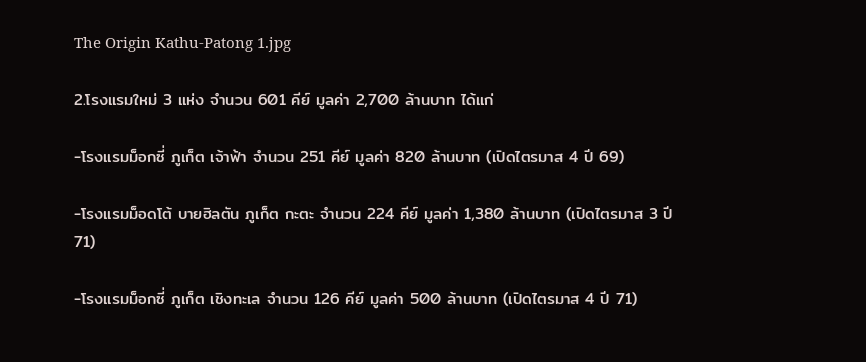The Origin Kathu-Patong 1.jpg

2.โรงแรมใหม่ 3 แห่ง จำนวน 601 คีย์ มูลค่า 2,700 ล้านบาท ได้แก่

-โรงแรมม็อกซี่ ภูเก็ต เจ้าฟ้า จำนวน 251 คีย์ มูลค่า 820 ล้านบาท (เปิดไตรมาส 4 ปี 69)

-โรงแรมม็อดโต้ บายฮิลตัน ภูเก็ต กะตะ จำนวน 224 คีย์ มูลค่า 1,380 ล้านบาท (เปิดไตรมาส 3 ปี 71)

-โรงแรมม็อกซี่ ภูเก็ต เชิงทะเล จำนวน 126 คีย์ มูลค่า 500 ล้านบาท (เปิดไตรมาส 4 ปี 71)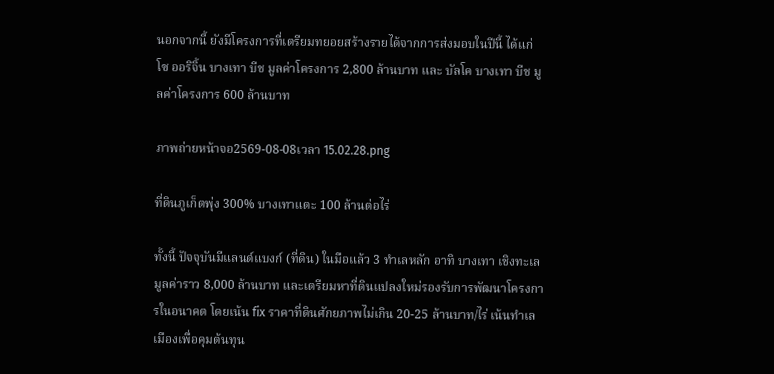นอกจากนี้ ยังมีโครงการที่เตรียมทยอยสร้างรายได้จากการส่งมอบในปีนี้ ได้แก่ โซ ออริจิ้น บางเทา บีช มูลค่าโครงการ 2,800 ล้านบาท และ บัลโค บางเทา บีช มูลค่าโครงการ 600 ล้านบาท

ภาพถ่ายหน้าจอ2569-08-08เวลา 15.02.28.png

ที่ดินภูเก็ตพุ่ง 300% บางเทาแตะ 100 ล้านต่อไร่

ทั้งนี้ ปัจจุบันมีแลนด์แบงก์ (ที่ดิน) ในมือแล้ว 3 ทำเลหลัก อาทิ บางเทา เชิงทะเล มูลค่าราว 8,000 ล้านบาท และเตรียมหาที่ดินแปลงใหม่รองรับการพัฒนาโครงการในอนาคต โดยเน้น fix ราคาที่ดินศักยภาพไม่เกิน 20-25 ล้านบาท/ไร่ เน้นทำเลเมืองเพื่อคุมต้นทุน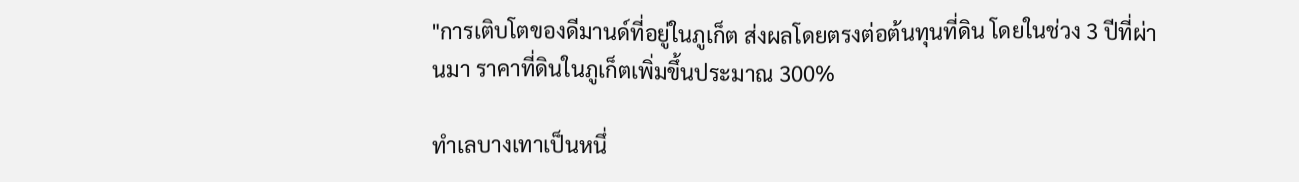"การเติบโตของดีมานด์ที่อยู่ในภูเก็ต ส่งผลโดยตรงต่อต้นทุนที่ดิน โดยในช่วง 3 ปีที่ผ่านมา ราคาที่ดินในภูเก็ตเพิ่มขึ้นประมาณ 300%

ทำเลบางเทาเป็นหนึ่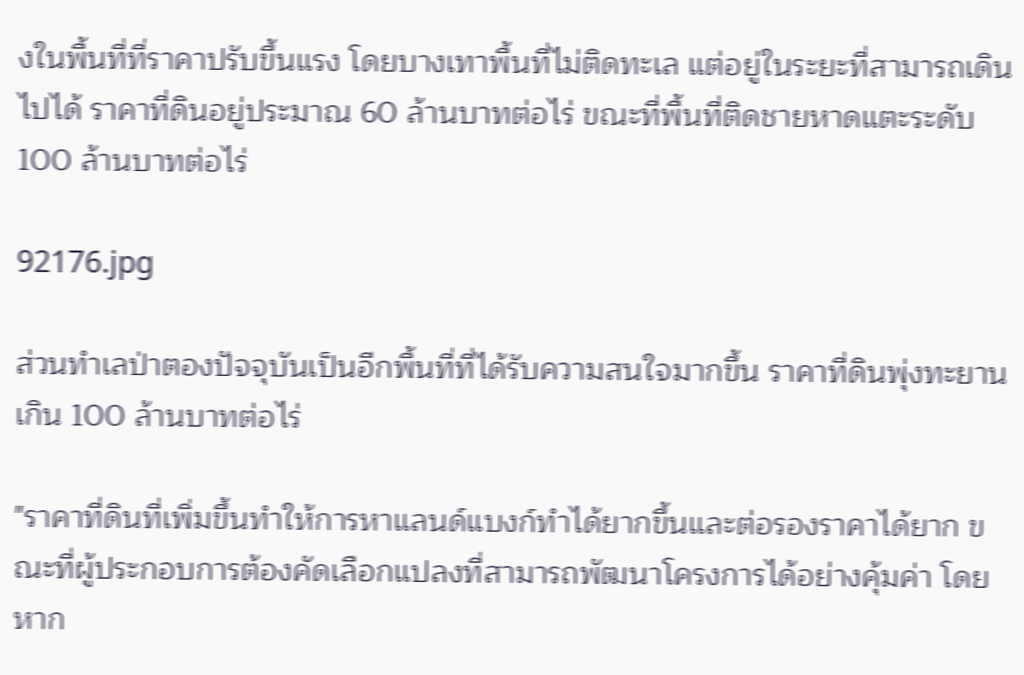งในพื้นที่ที่ราคาปรับขึ้นแรง โดยบางเทาพื้นที่ไม่ติดทะเล แต่อยู่ในระยะที่สามารถเดินไปได้ ราคาที่ดินอยู่ประมาณ 60 ล้านบาทต่อไร่ ขณะที่พื้นที่ติดชายหาดแตะระดับ 100 ล้านบาทต่อไร่

92176.jpg

ส่วนทำเลป่าตองปัจจุบันเป็นอีกพื้นที่ที่ได้รับความสนใจมากขึ้น ราคาที่ดินพุ่งทะยานเกิน 100 ล้านบาทต่อไร่

"ราคาที่ดินที่เพิ่มขึ้นทำให้การหาแลนด์แบงก์ทำได้ยากขึ้นและต่อรองราคาได้ยาก ขณะที่ผู้ประกอบการต้องคัดเลือกแปลงที่สามารถพัฒนาโครงการได้อย่างคุ้มค่า โดยหาก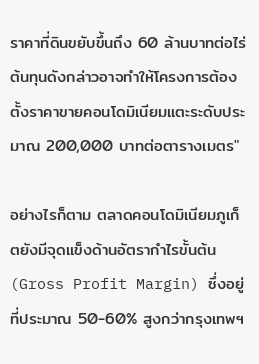ราคาที่ดินขยับขึ้นถึง 60 ล้านบาทต่อไร่ ต้นทุนดังกล่าวอาจทำให้โครงการต้องตั้งราคาขายคอนโดมิเนียมแตะระดับประมาณ 200,000 บาทต่อตารางเมตร"

อย่างไรก็ตาม ตลาดคอนโดมิเนียมภูเก็ตยังมีจุดแข็งด้านอัตรากำไรขั้นต้น (Gross Profit Margin) ซึ่งอยู่ที่ประมาณ 50-60% สูงกว่ากรุงเทพฯ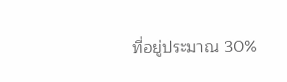ที่อยู่ประมาณ 30%